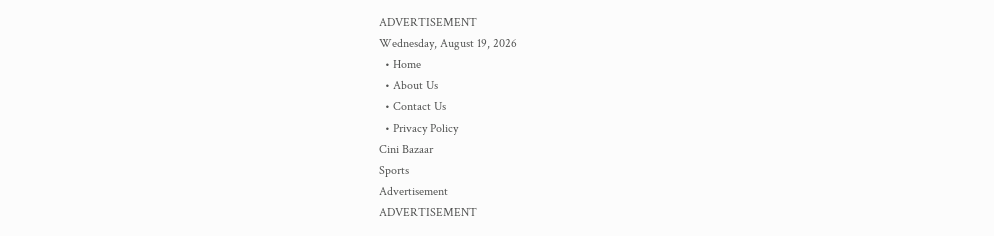ADVERTISEMENT
Wednesday, August 19, 2026
  • Home
  • About Us
  • Contact Us
  • Privacy Policy
Cini Bazaar
Sports
Advertisement
ADVERTISEMENT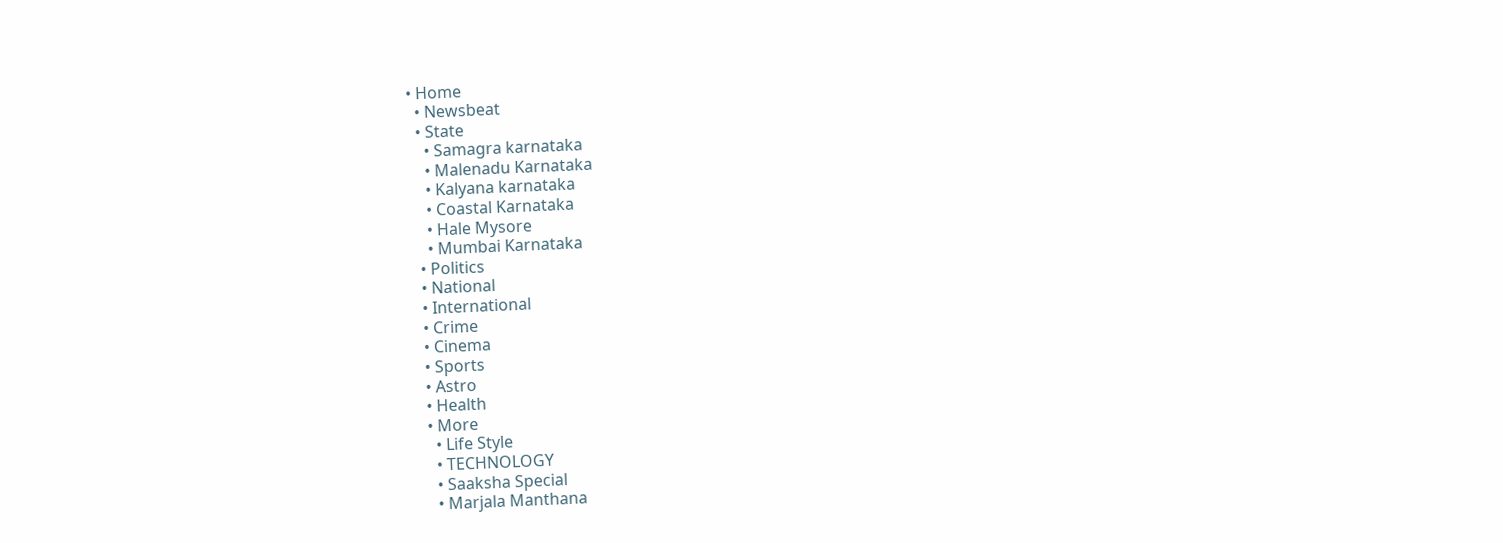• Home
  • Newsbeat
  • State
    • Samagra karnataka
    • Malenadu Karnataka
    • Kalyana karnataka
    • Coastal Karnataka
    • Hale Mysore
    • Mumbai Karnataka
  • Politics
  • National
  • International
  • Crime
  • Cinema
  • Sports
  • Astro
  • Health
  • More
    • Life Style
    • TECHNOLOGY
    • Saaksha Special
    • Marjala Manthana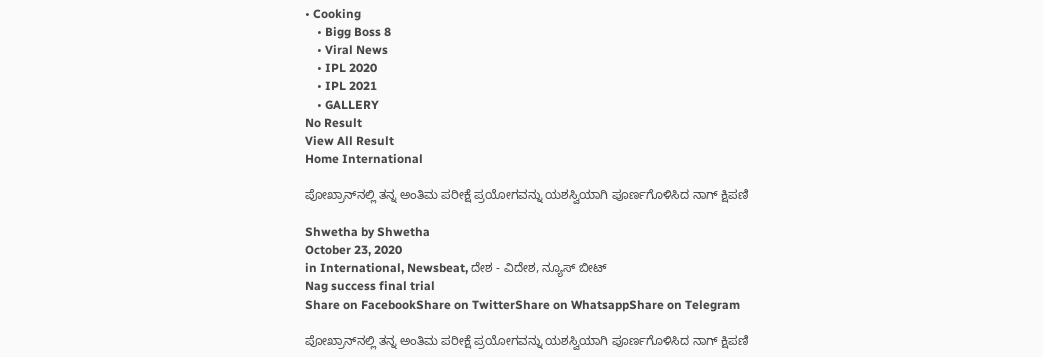• Cooking
    • Bigg Boss 8
    • Viral News
    • IPL 2020
    • IPL 2021
    • GALLERY
No Result
View All Result
Home International

ಪೋಖ್ರಾನ್‌ನಲ್ಲಿ ತನ್ನ ಅಂತಿಮ ಪರೀಕ್ಷೆ ಪ್ರಯೋಗವನ್ನು ಯಶಸ್ವಿಯಾಗಿ ಪೂರ್ಣಗೊಳಿಸಿದ ನಾಗ್ ಕ್ಷಿಪಣಿ

Shwetha by Shwetha
October 23, 2020
in International, Newsbeat, ದೇಶ - ವಿದೇಶ, ನ್ಯೂಸ್ ಬೀಟ್
Nag success final trial
Share on FacebookShare on TwitterShare on WhatsappShare on Telegram

ಪೋಖ್ರಾನ್‌ನಲ್ಲಿ ತನ್ನ ಅಂತಿಮ ಪರೀಕ್ಷೆ ಪ್ರಯೋಗವನ್ನು ಯಶಸ್ವಿಯಾಗಿ ಪೂರ್ಣಗೊಳಿಸಿದ ನಾಗ್ ಕ್ಷಿಪಣಿ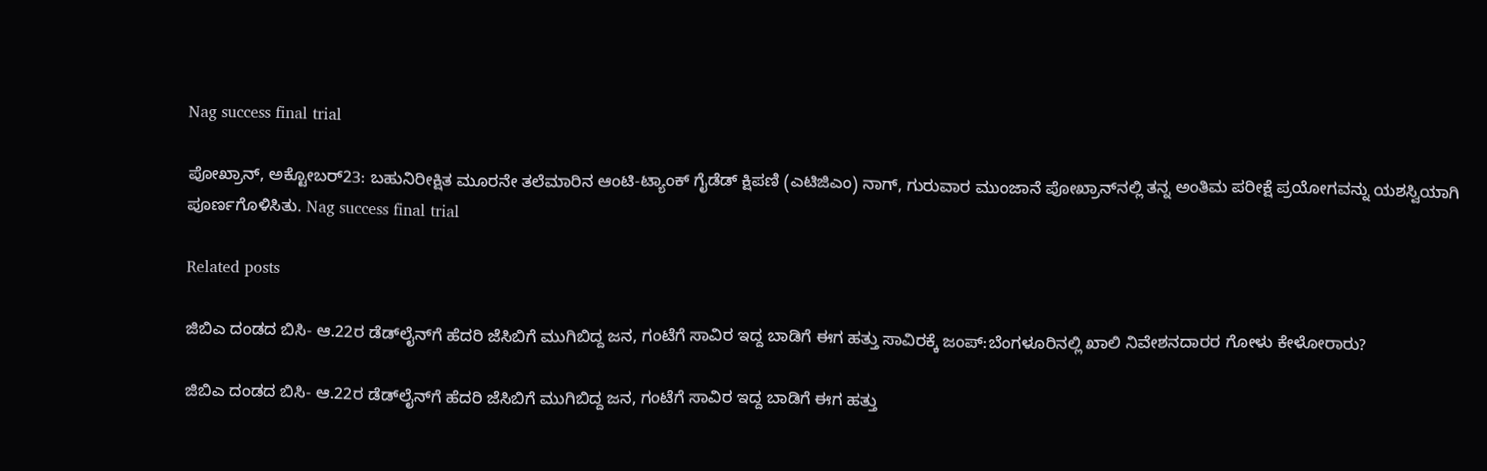Nag success final trial

ಪೋಖ್ರಾನ್‌, ಅಕ್ಟೋಬರ್23: ಬಹುನಿರೀಕ್ಷಿತ ಮೂರನೇ ತಲೆಮಾರಿನ ಆಂಟಿ-ಟ್ಯಾಂಕ್ ಗೈಡೆಡ್ ಕ್ಷಿಪಣಿ (ಎಟಿಜಿಎಂ) ನಾಗ್, ಗುರುವಾರ ಮುಂಜಾನೆ ಪೋಖ್ರಾನ್‌ನಲ್ಲಿ ತನ್ನ ಅಂತಿಮ ಪರೀಕ್ಷೆ ಪ್ರಯೋಗವನ್ನು ಯಶಸ್ವಿಯಾಗಿ ಪೂರ್ಣಗೊಳಿಸಿತು. Nag success final trial

Related posts

ಜಿಬಿಎ ದಂಡದ ಬಿಸಿ- ಆ.22ರ ಡೆಡ್‌ಲೈನ್‌ಗೆ ಹೆದರಿ ಜೆಸಿಬಿಗೆ ಮುಗಿಬಿದ್ದ ಜನ, ಗಂಟೆಗೆ ಸಾವಿರ ಇದ್ದ ಬಾಡಿಗೆ ಈಗ ಹತ್ತು ಸಾವಿರಕ್ಕೆ ಜಂಪ್:ಬೆಂಗಳೂರಿನಲ್ಲಿ ಖಾಲಿ ನಿವೇಶನದಾರರ ಗೋಳು ಕೇಳೋರಾರು?

ಜಿಬಿಎ ದಂಡದ ಬಿಸಿ- ಆ.22ರ ಡೆಡ್‌ಲೈನ್‌ಗೆ ಹೆದರಿ ಜೆಸಿಬಿಗೆ ಮುಗಿಬಿದ್ದ ಜನ, ಗಂಟೆಗೆ ಸಾವಿರ ಇದ್ದ ಬಾಡಿಗೆ ಈಗ ಹತ್ತು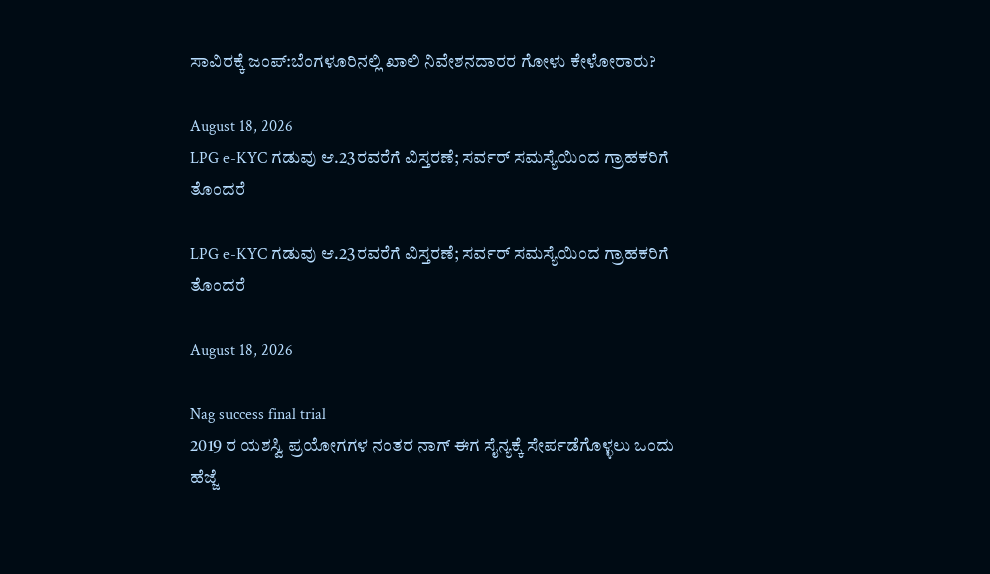ಸಾವಿರಕ್ಕೆ ಜಂಪ್:ಬೆಂಗಳೂರಿನಲ್ಲಿ ಖಾಲಿ ನಿವೇಶನದಾರರ ಗೋಳು ಕೇಳೋರಾರು?

August 18, 2026
LPG e-KYC ಗಡುವು ಆ.23ರವರೆಗೆ ವಿಸ್ತರಣೆ; ಸರ್ವರ್ ಸಮಸ್ಯೆಯಿಂದ ಗ್ರಾಹಕರಿಗೆ ತೊಂದರೆ

LPG e-KYC ಗಡುವು ಆ.23ರವರೆಗೆ ವಿಸ್ತರಣೆ; ಸರ್ವರ್ ಸಮಸ್ಯೆಯಿಂದ ಗ್ರಾಹಕರಿಗೆ ತೊಂದರೆ

August 18, 2026

Nag success final trial
2019 ರ ಯಶಸ್ವಿ ಪ್ರಯೋಗಗಳ ನಂತರ ನಾಗ್ ಈಗ ಸೈನ್ಯಕ್ಕೆ ಸೇರ್ಪಡೆಗೊಳ್ಳಲು ಒಂದು ಹೆಜ್ಜೆ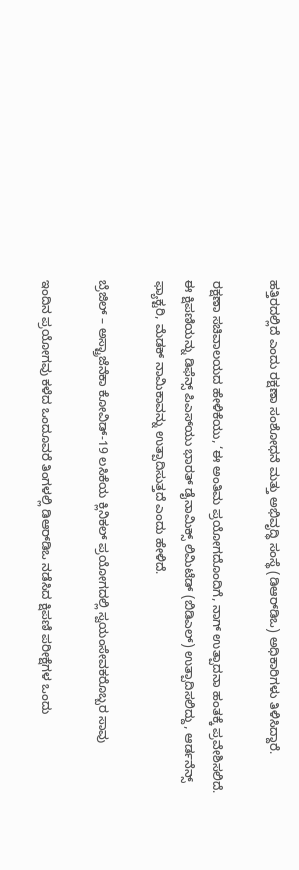ಹತ್ತಿರದಲ್ಲಿದೆ ಎಂದು ರಕ್ಷಣಾ ಸಂಶೋಧನೆ ಮತ್ತು ಅಭಿವೃದ್ಧಿ ಸಂಸ್ಥೆ (ಡಿಆರ್‌ಡಿಒ) ಅಧಿಕಾರಿಗಳು ತಿಳಿಸಿದ್ದಾರೆ.

ರಕ್ಷಣಾ ಸಚಿವಾಲಯದ ಹೇಳಿಕೆಯು, ‘ಈ ಅಂತಿಮ ಪ್ರಯೋಗದೊಂದಿಗೆ, ನಾಗ್ ಉತ್ಪಾದನಾ ಹಂತಕ್ಕೆ ಪ್ರವೇಶಿಸಲಿದೆ. ಈ ಕ್ಷಿಪಣಿಯನ್ನು ಡಿಫೆನ್ಸ್ ಪಿಎಸ್‌ಯು ಭಾರತ್ ಡೈನಾಮಿಕ್ಸ್ ಲಿಮಿಟೆಡ್ (ಬಿಡಿಎಲ್) ಉತ್ಪಾದಿಸಲಿದ್ದು, ಆರ್ಡನೆನ್ಸ್ ಫ್ಯಾಕ್ಟರಿ, ಮೆಡಕ್ ನಾಮಿಕಾವನ್ನು ಉತ್ಪಾದಿಸುತ್ತದೆ ಎಂದು ಹೇಳಿದೆ.

ಬ್ರೆಜಿಲ್‌ – ಅಸ್ಟ್ರಾಜೆನೆಕಾ ಕೋವಿಡ್-19 ಲಸಿಕೆಯ ಕ್ಲಿನಿಕಲ್ ಪ್ರಯೋಗದಲ್ಲಿ ಸ್ವಯಂಸೇವಕರೊಬ್ಬರ ಸಾವು

ಇಂದಿನ ಪ್ರಯೋಗವು‌ ಕಳೆದ ಒಂದೂವರೆ ತಿಂಗಳಲ್ಲಿ ಡಿಆರ್‌ಡಿಒ ನಡೆಸಿದ ಕ್ಷಿಪಣಿ ಪರೀಕ್ಷೆಗಳ ಒಂದು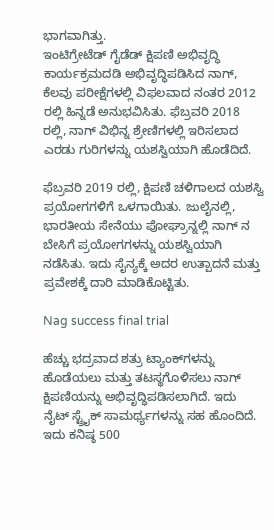ಭಾಗವಾಗಿತ್ತು.
ಇಂಟಿಗ್ರೇಟೆಡ್ ಗೈಡೆಡ್ ಕ್ಷಿಪಣಿ ಅಭಿವೃದ್ಧಿ ಕಾರ್ಯಕ್ರಮದಡಿ ಅಭಿವೃದ್ಧಿಪಡಿಸಿದ ನಾಗ್, ಕೆಲವು ಪರೀಕ್ಷೆಗಳಲ್ಲಿ ವಿಫಲವಾದ ನಂತರ 2012 ರಲ್ಲಿ ಹಿನ್ನಡೆ ಅನುಭವಿಸಿತು. ಫೆಬ್ರವರಿ 2018 ರಲ್ಲಿ, ನಾಗ್ ವಿಭಿನ್ನ ಶ್ರೇಣಿಗಳಲ್ಲಿ ಇರಿಸಲಾದ ಎರಡು ಗುರಿಗಳನ್ನು ಯಶಸ್ವಿಯಾಗಿ ಹೊಡೆದಿದೆ.

ಫೆಬ್ರವರಿ 2019 ರಲ್ಲಿ, ಕ್ಷಿಪಣಿ ಚಳಿಗಾಲದ ಯಶಸ್ವಿ ಪ್ರಯೋಗಗಳಿಗೆ ಒಳಗಾಯಿತು. ಜುಲೈನಲ್ಲಿ, ಭಾರತೀಯ ಸೇನೆಯು ಪೋಘ್ರಾನ್ನಲ್ಲಿ ನಾಗ್ ನ ಬೇಸಿಗೆ ಪ್ರಯೋಗಗಳನ್ನು ಯಶಸ್ವಿಯಾಗಿ ನಡೆಸಿತು. ಇದು ಸೈನ್ಯಕ್ಕೆ ಅದರ ಉತ್ಪಾದನೆ ಮತ್ತು ಪ್ರವೇಶಕ್ಕೆ ದಾರಿ ಮಾಡಿಕೊಟ್ಟಿತು.

Nag success final trial

ಹೆಚ್ಚು ಭದ್ರವಾದ ಶತ್ರು ಟ್ಯಾಂಕ್‌ಗಳನ್ನು ಹೊಡೆಯಲು ಮತ್ತು ತಟಸ್ಥಗೊಳಿಸಲು ನಾಗ್ ಕ್ಷಿಪಣಿಯನ್ನು ಅಭಿವೃದ್ಧಿಪಡಿಸಲಾಗಿದೆ. ಇದು ನೈಟ್ ಸ್ಟ್ರೈಕ್ ಸಾಮರ್ಥ್ಯಗಳನ್ನು ಸಹ ಹೊಂದಿದೆ. ಇದು ಕನಿಷ್ಠ 500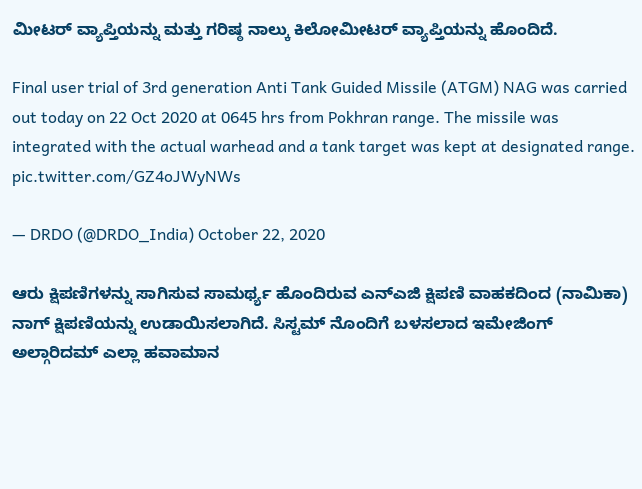ಮೀಟರ್ ವ್ಯಾಪ್ತಿಯನ್ನು ಮತ್ತು ಗರಿಷ್ಠ ನಾಲ್ಕು ಕಿಲೋಮೀಟರ್ ವ್ಯಾಪ್ತಿಯನ್ನು ಹೊಂದಿದೆ.

Final user trial of 3rd generation Anti Tank Guided Missile (ATGM) NAG was carried out today on 22 Oct 2020 at 0645 hrs from Pokhran range. The missile was integrated with the actual warhead and a tank target was kept at designated range. pic.twitter.com/GZ4oJWyNWs

— DRDO (@DRDO_India) October 22, 2020

ಆರು ಕ್ಷಿಪಣಿಗಳನ್ನು ಸಾಗಿಸುವ ಸಾಮರ್ಥ್ಯ ಹೊಂದಿರುವ ಎನ್‌ಎಜಿ ಕ್ಷಿಪಣಿ ವಾಹಕದಿಂದ (ನಾಮಿಕಾ) ನಾಗ್ ಕ್ಷಿಪಣಿಯನ್ನು ಉಡಾಯಿಸಲಾಗಿದೆ. ಸಿಸ್ಟಮ್ ನೊಂದಿಗೆ ಬಳಸಲಾದ ಇಮೇಜಿಂಗ್ ಅಲ್ಗಾರಿದಮ್ ಎಲ್ಲಾ ಹವಾಮಾನ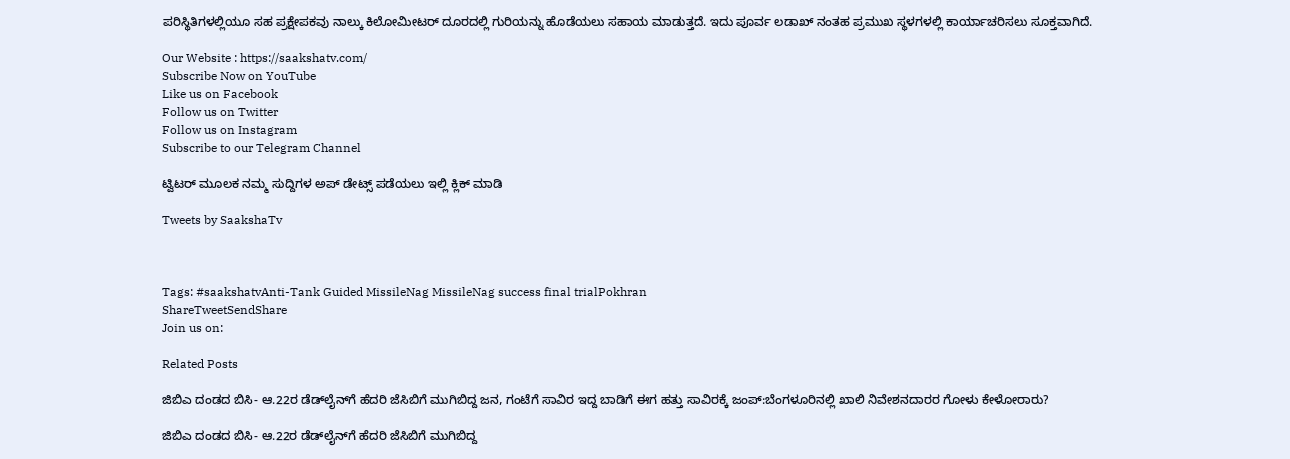ಪರಿಸ್ಥಿತಿಗಳಲ್ಲಿಯೂ ಸಹ ಪ್ರಕ್ಷೇಪಕವು ನಾಲ್ಕು ಕಿಲೋಮೀಟರ್ ದೂರದಲ್ಲಿ ಗುರಿಯನ್ನು ಹೊಡೆಯಲು ಸಹಾಯ ಮಾಡುತ್ತದೆ. ಇದು ಪೂರ್ವ ಲಡಾಖ್ ನಂತಹ ಪ್ರಮುಖ ಸ್ಥಳಗಳಲ್ಲಿ ಕಾರ್ಯಾಚರಿಸಲು ಸೂಕ್ತವಾಗಿದೆ.

Our Website : https://saakshatv.com/
Subscribe Now on YouTube
Like us on Facebook
Follow us on Twitter
Follow us on Instagram
Subscribe to our Telegram Channel

ಟ್ವಿಟರ್ ಮೂಲಕ ನಮ್ಮ ಸುದ್ದಿಗಳ ಅಪ್ ಡೇಟ್ಸ್ ಪಡೆಯಲು ಇಲ್ಲಿ ಕ್ಲಿಕ್ ಮಾಡಿ

Tweets by SaakshaTv



Tags: #saakshatvAnti-Tank Guided MissileNag MissileNag success final trialPokhran
ShareTweetSendShare
Join us on:

Related Posts

ಜಿಬಿಎ ದಂಡದ ಬಿಸಿ- ಆ.22ರ ಡೆಡ್‌ಲೈನ್‌ಗೆ ಹೆದರಿ ಜೆಸಿಬಿಗೆ ಮುಗಿಬಿದ್ದ ಜನ, ಗಂಟೆಗೆ ಸಾವಿರ ಇದ್ದ ಬಾಡಿಗೆ ಈಗ ಹತ್ತು ಸಾವಿರಕ್ಕೆ ಜಂಪ್:ಬೆಂಗಳೂರಿನಲ್ಲಿ ಖಾಲಿ ನಿವೇಶನದಾರರ ಗೋಳು ಕೇಳೋರಾರು?

ಜಿಬಿಎ ದಂಡದ ಬಿಸಿ- ಆ.22ರ ಡೆಡ್‌ಲೈನ್‌ಗೆ ಹೆದರಿ ಜೆಸಿಬಿಗೆ ಮುಗಿಬಿದ್ದ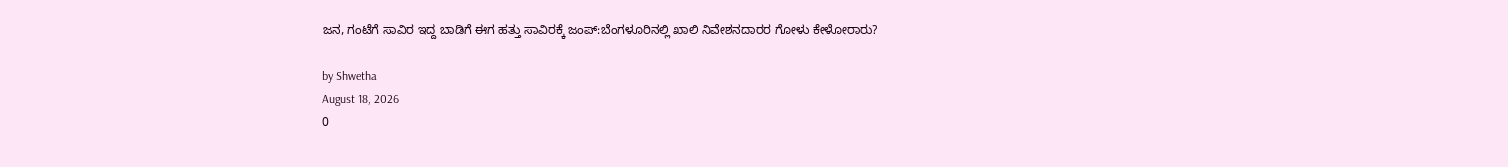ಜನ, ಗಂಟೆಗೆ ಸಾವಿರ ಇದ್ದ ಬಾಡಿಗೆ ಈಗ ಹತ್ತು ಸಾವಿರಕ್ಕೆ ಜಂಪ್:ಬೆಂಗಳೂರಿನಲ್ಲಿ ಖಾಲಿ ನಿವೇಶನದಾರರ ಗೋಳು ಕೇಳೋರಾರು?

by Shwetha
August 18, 2026
0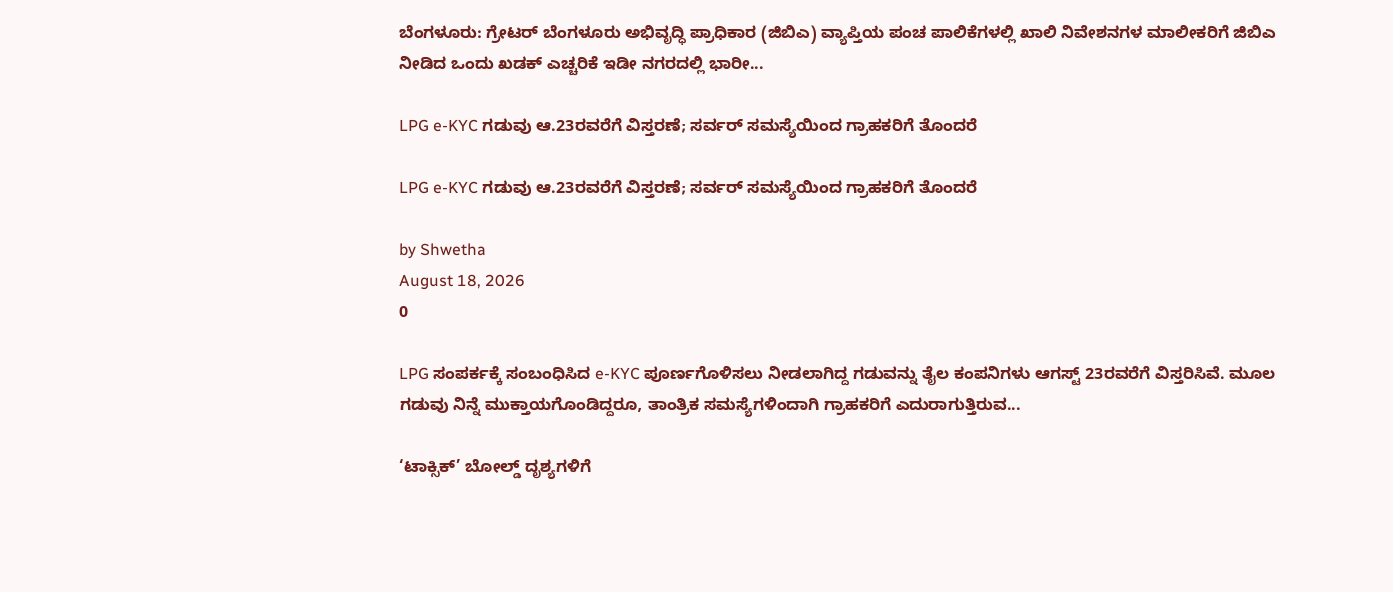ಬೆಂಗಳೂರು: ಗ್ರೇಟರ್ ಬೆಂಗಳೂರು ಅಭಿವೃದ್ಧಿ ಪ್ರಾಧಿಕಾರ (ಜಿಬಿಎ) ವ್ಯಾಪ್ತಿಯ ಪಂಚ ಪಾಲಿಕೆಗಳಲ್ಲಿ ಖಾಲಿ ನಿವೇಶನಗಳ ಮಾಲೀಕರಿಗೆ ಜಿಬಿಎ ನೀಡಿದ ಒಂದು ಖಡಕ್ ಎಚ್ಚರಿಕೆ ಇಡೀ ನಗರದಲ್ಲಿ ಭಾರೀ...

LPG e-KYC ಗಡುವು ಆ.23ರವರೆಗೆ ವಿಸ್ತರಣೆ; ಸರ್ವರ್ ಸಮಸ್ಯೆಯಿಂದ ಗ್ರಾಹಕರಿಗೆ ತೊಂದರೆ

LPG e-KYC ಗಡುವು ಆ.23ರವರೆಗೆ ವಿಸ್ತರಣೆ; ಸರ್ವರ್ ಸಮಸ್ಯೆಯಿಂದ ಗ್ರಾಹಕರಿಗೆ ತೊಂದರೆ

by Shwetha
August 18, 2026
0

LPG ಸಂಪರ್ಕಕ್ಕೆ ಸಂಬಂಧಿಸಿದ e-KYC ಪೂರ್ಣಗೊಳಿಸಲು ನೀಡಲಾಗಿದ್ದ ಗಡುವನ್ನು ತೈಲ ಕಂಪನಿಗಳು ಆಗಸ್ಟ್ 23ರವರೆಗೆ ವಿಸ್ತರಿಸಿವೆ. ಮೂಲ ಗಡುವು ನಿನ್ನೆ ಮುಕ್ತಾಯಗೊಂಡಿದ್ದರೂ, ತಾಂತ್ರಿಕ ಸಮಸ್ಯೆಗಳಿಂದಾಗಿ ಗ್ರಾಹಕರಿಗೆ ಎದುರಾಗುತ್ತಿರುವ...

‘ಟಾಕ್ಸಿಕ್’ ಬೋಲ್ಡ್ ದೃಶ್ಯಗಳಿಗೆ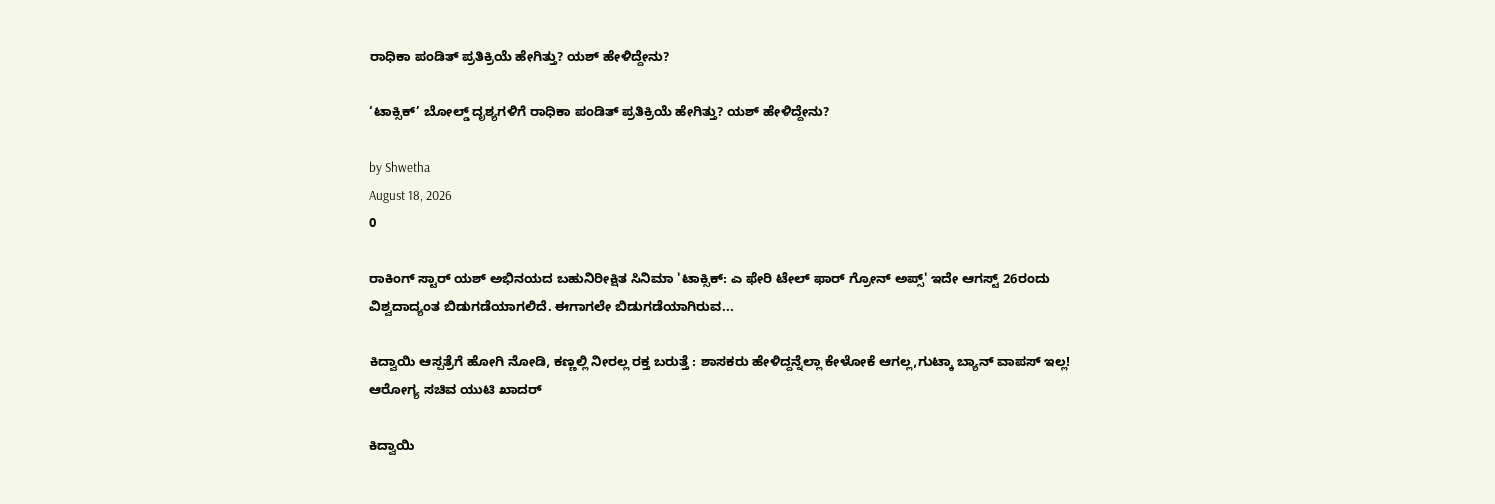ರಾಧಿಕಾ ಪಂಡಿತ್ ಪ್ರತಿಕ್ರಿಯೆ ಹೇಗಿತ್ತು? ಯಶ್ ಹೇಳಿದ್ದೇನು?

‘ಟಾಕ್ಸಿಕ್’ ಬೋಲ್ಡ್ ದೃಶ್ಯಗಳಿಗೆ ರಾಧಿಕಾ ಪಂಡಿತ್ ಪ್ರತಿಕ್ರಿಯೆ ಹೇಗಿತ್ತು? ಯಶ್ ಹೇಳಿದ್ದೇನು?

by Shwetha
August 18, 2026
0

ರಾಕಿಂಗ್ ಸ್ಟಾರ್ ಯಶ್ ಅಭಿನಯದ ಬಹುನಿರೀಕ್ಷಿತ ಸಿನಿಮಾ 'ಟಾಕ್ಸಿಕ್: ಎ ಫೇರಿ ಟೇಲ್ ಫಾರ್ ಗ್ರೋನ್ ಅಪ್ಸ್' ಇದೇ ಆಗಸ್ಟ್ 26ರಂದು ವಿಶ್ವದಾದ್ಯಂತ ಬಿಡುಗಡೆಯಾಗಲಿದೆ. ಈಗಾಗಲೇ ಬಿಡುಗಡೆಯಾಗಿರುವ...

ಕಿದ್ವಾಯಿ ಆಸ್ಪತ್ರೆಗೆ ಹೋಗಿ ನೋಡಿ, ಕಣ್ಣಲ್ಲಿ ನೀರಲ್ಲ ರಕ್ತ ಬರುತ್ತೆ : ಶಾಸಕರು ಹೇಳಿದ್ದನ್ನೆಲ್ಲಾ ಕೇಳೋಕೆ ಆಗಲ್ಲ,ಗುಟ್ಕಾ ಬ್ಯಾನ್ ವಾಪಸ್ ಇಲ್ಲ! ಆರೋಗ್ಯ ಸಚಿವ ಯುಟಿ ಖಾದರ್

ಕಿದ್ವಾಯಿ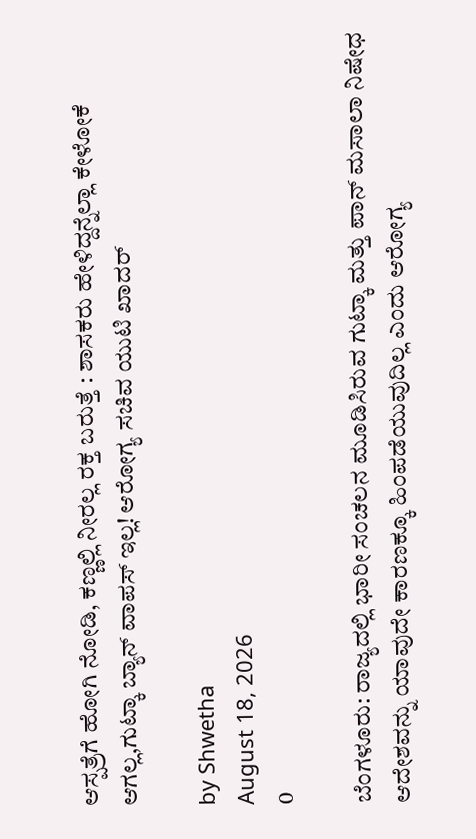ಆಸ್ಪತ್ರೆಗೆ ಹೋಗಿ ನೋಡಿ, ಕಣ್ಣಲ್ಲಿ ನೀರಲ್ಲ ರಕ್ತ ಬರುತ್ತೆ : ಶಾಸಕರು ಹೇಳಿದ್ದನ್ನೆಲ್ಲಾ ಕೇಳೋಕೆ ಆಗಲ್ಲ,ಗುಟ್ಕಾ ಬ್ಯಾನ್ ವಾಪಸ್ ಇಲ್ಲ! ಆರೋಗ್ಯ ಸಚಿವ ಯುಟಿ ಖಾದರ್

by Shwetha
August 18, 2026
0

ಬೆಂಗಳೂರು: ರಾಜ್ಯದಲ್ಲಿ ಭಾರೀ ಸಂಚಲನ ಮೂಡಿಸಿರುವ ಗುಟ್ಕಾ ಮತ್ತು ಪಾನ್ ಮಸಾಲಾ ನಿಷೇಧ ಆದೇಶವನ್ನು ಯಾವುದೇ ಕಾರಣಕ್ಕೂ ಹಿಂಪಡೆಯುವುದಿಲ್ಲ ಎಂದು ಆರೋಗ್ಯ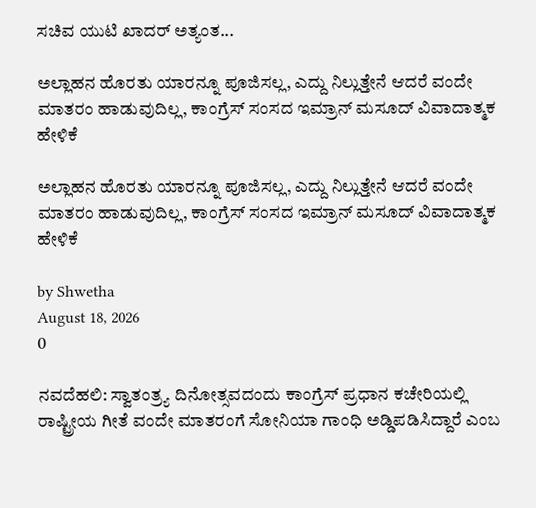ಸಚಿವ ಯುಟಿ ಖಾದರ್ ಅತ್ಯಂತ...

ಅಲ್ಲಾಹನ ಹೊರತು ಯಾರನ್ನೂ ಪೂಜಿಸಲ್ಲ, ಎದ್ದು ನಿಲ್ಲುತ್ತೇನೆ ಆದರೆ ವಂದೇ ಮಾತರಂ ಹಾಡುವುದಿಲ್ಲ, ಕಾಂಗ್ರೆಸ್ ಸಂಸದ ಇಮ್ರಾನ್ ಮಸೂದ್ ವಿವಾದಾತ್ಮಕ ಹೇಳಿಕೆ

ಅಲ್ಲಾಹನ ಹೊರತು ಯಾರನ್ನೂ ಪೂಜಿಸಲ್ಲ, ಎದ್ದು ನಿಲ್ಲುತ್ತೇನೆ ಆದರೆ ವಂದೇ ಮಾತರಂ ಹಾಡುವುದಿಲ್ಲ, ಕಾಂಗ್ರೆಸ್ ಸಂಸದ ಇಮ್ರಾನ್ ಮಸೂದ್ ವಿವಾದಾತ್ಮಕ ಹೇಳಿಕೆ

by Shwetha
August 18, 2026
0

ನವದೆಹಲಿ: ಸ್ವಾತಂತ್ರ್ಯ ದಿನೋತ್ಸವದಂದು ಕಾಂಗ್ರೆಸ್ ಪ್ರಧಾನ ಕಚೇರಿಯಲ್ಲಿ ರಾಷ್ಟ್ರೀಯ ಗೀತೆ ವಂದೇ ಮಾತರಂಗೆ ಸೋನಿಯಾ ಗಾಂಧಿ ಅಡ್ಡಿಪಡಿಸಿದ್ದಾರೆ ಎಂಬ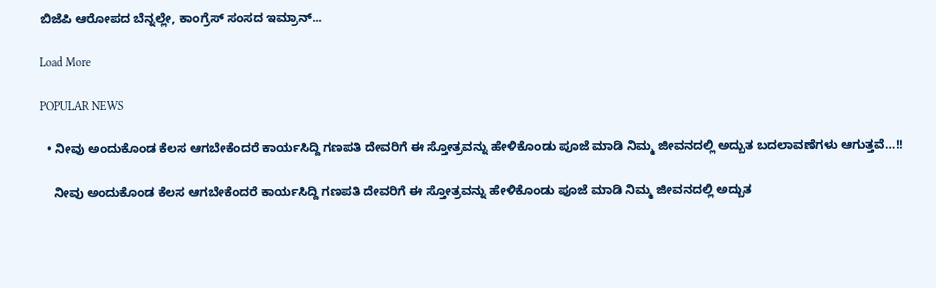ಬಿಜೆಪಿ ಆರೋಪದ ಬೆನ್ನಲ್ಲೇ, ಕಾಂಗ್ರೆಸ್ ಸಂಸದ ಇಮ್ರಾನ್...

Load More

POPULAR NEWS

  • ನೀವು ಅಂದುಕೊಂಡ ಕೆಲಸ ಆಗಬೇಕೆಂದರೆ ಕಾರ್ಯಸಿದ್ದಿ ಗಣಪತಿ ದೇವರಿಗೆ ಈ ಸ್ತೋತ್ರವನ್ನು ಹೇಳಿಕೊಂಡು ಪೂಜೆ ಮಾಡಿ ನಿಮ್ಮ ಜೀವನದಲ್ಲಿ ಅದ್ಬುತ ಬದಲಾವಣೆಗಳು ಆಗುತ್ತವೆ…!!

    ನೀವು ಅಂದುಕೊಂಡ ಕೆಲಸ ಆಗಬೇಕೆಂದರೆ ಕಾರ್ಯಸಿದ್ದಿ ಗಣಪತಿ ದೇವರಿಗೆ ಈ ಸ್ತೋತ್ರವನ್ನು ಹೇಳಿಕೊಂಡು ಪೂಜೆ ಮಾಡಿ ನಿಮ್ಮ ಜೀವನದಲ್ಲಿ ಅದ್ಬುತ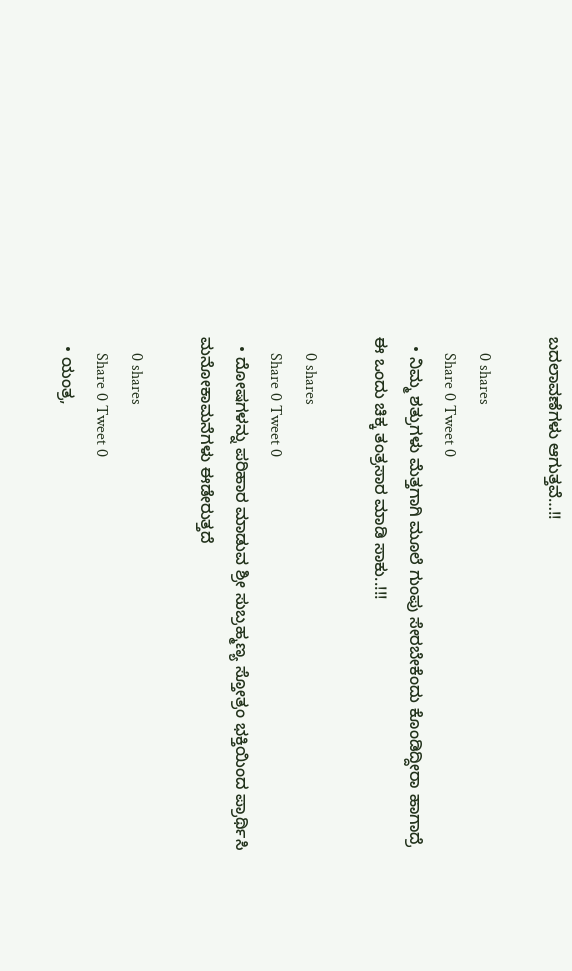ಬದಲಾವಣೆಗಳು ಆಗುತ್ತವೆ…!!

    0 shares
    Share 0 Tweet 0
  • ನಿಮ್ಮ ಶತ್ರುಗಳು ಮೆತ್ತಗಾಗಿ ಮೂಲೆ ಗುಂಪು ಸೇರಬೇಕೆಂದು ಕೊಂಡಿದ್ದೀರಾ ಹಾಗಾದ್ರೆ ಈ ಒಂದು ಚಿಕ್ಕ ತಂತ್ರಸಾರ ಮಾಡಿ ಸಾಕು..!!!

    0 shares
    Share 0 Tweet 0
  • ದೋಷಗಳನ್ನು ಪರಿಹಾರ ಮಾಡುವ ಶ್ರೀ ಸುಬ್ರಹ್ಮಣ್ಯ ಸ್ತೋತ್ರಂ ಭಕ್ತಿಯಿಂದ ಪ್ರಾರ್ಥಿಸಿ ಮನೋಕಾಮನೆಗಳು ಈಡೇರುತ್ತದೆ

    0 shares
    Share 0 Tweet 0
  • ಯಂತ್ರ,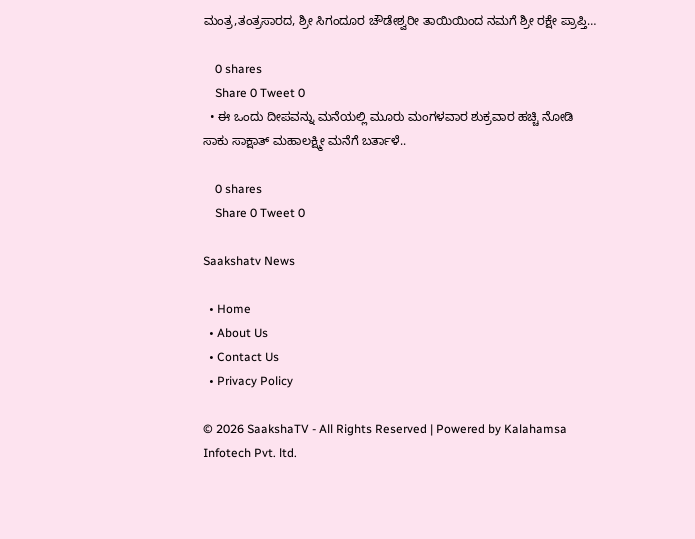ಮಂತ್ರ,ತಂತ್ರಸಾರದ, ಶ್ರೀ ಸಿಗಂದೂರ ಚೌಡೇಶ್ವರೀ ತಾಯಿಯಿಂದ ನಮಗೆ ಶ್ರೀ ರಕ್ಷೇ ಪ್ರಾಪ್ತಿ…

    0 shares
    Share 0 Tweet 0
  • ಈ ಒಂದು ದೀಪವನ್ನು ಮನೆಯಲ್ಲಿ ಮೂರು ಮಂಗಳವಾರ ಶುಕ್ರವಾರ ಹಚ್ಚಿ ನೋಡಿ ಸಾಕು ಸಾಕ್ಷಾತ್ ಮಹಾಲಕ್ಷ್ಮೀ ಮನೆಗೆ ಬರ್ತಾಳೆ..

    0 shares
    Share 0 Tweet 0

Saakshatv News

  • Home
  • About Us
  • Contact Us
  • Privacy Policy

© 2026 SaakshaTV - All Rights Reserved | Powered by Kalahamsa Infotech Pvt. ltd.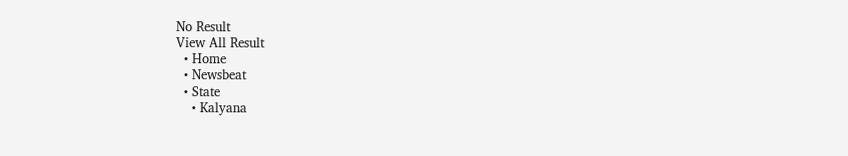No Result
View All Result
  • Home
  • Newsbeat
  • State
    • Kalyana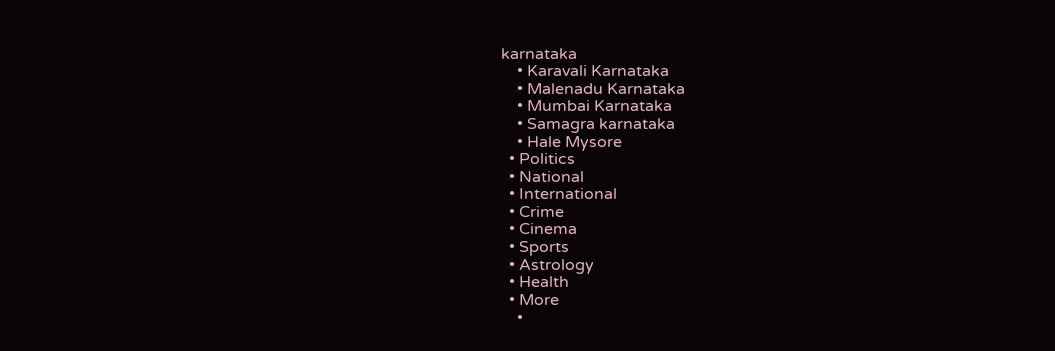karnataka
    • Karavali Karnataka
    • Malenadu Karnataka
    • Mumbai Karnataka
    • Samagra karnataka
    • Hale Mysore
  • Politics
  • National
  • International
  • Crime
  • Cinema
  • Sports
  • Astrology
  • Health
  • More
    •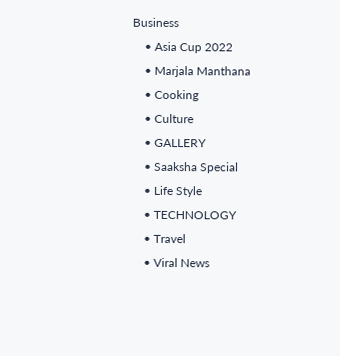Business
    • Asia Cup 2022
    • Marjala Manthana
    • Cooking
    • Culture
    • GALLERY
    • Saaksha Special
    • Life Style
    • TECHNOLOGY
    • Travel
    • Viral News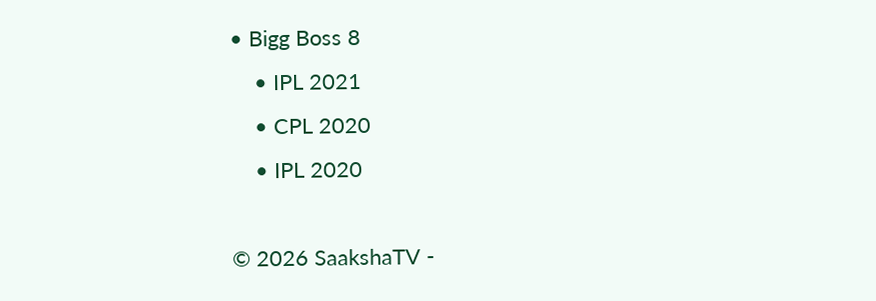• Bigg Boss 8
    • IPL 2021
    • CPL 2020
    • IPL 2020

© 2026 SaakshaTV -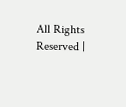All Rights Reserved |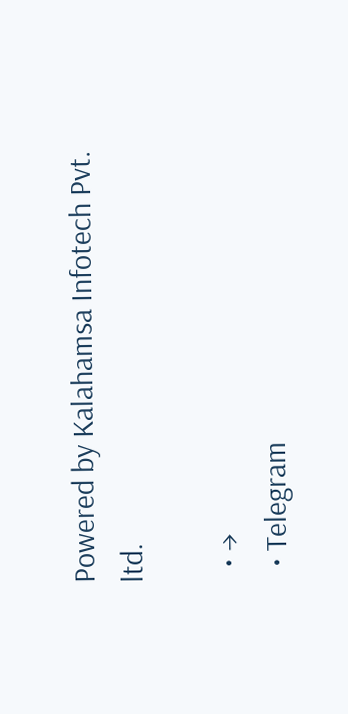Powered by Kalahamsa Infotech Pvt. ltd.

  • →
  • Telegram